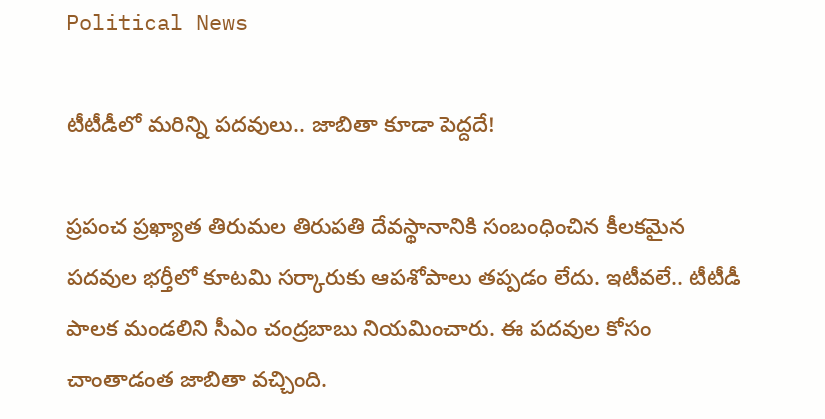Political News

టీటీడీలో మ‌రిన్ని ప‌ద‌వులు.. జాబితా కూడా పెద్ద‌దే!

ప్ర‌పంచ ప్ర‌ఖ్యాత తిరుమ‌ల తిరుప‌తి దేవ‌స్థానానికి సంబంధించిన కీల‌క‌మైన ప‌ద‌వుల భ‌ర్తీలో కూట‌మి స‌ర్కారుకు ఆప‌శోపాలు త‌ప్ప‌డం లేదు. ఇటీవ‌లే.. టీటీడీ పాల‌క మండలిని సీఎం చంద్ర‌బాబు నియ‌మించారు. ఈ ప‌ద‌వుల కోసం చాంతాడంత జాబితా వ‌చ్చింది.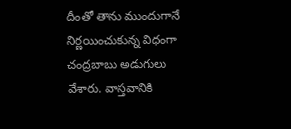దీంతో తాను ముందుగానే నిర్ణ‌యించుకున్న విధంగా చంద్ర‌బాబు అడుగులు వేశారు. వాస్త‌వానికి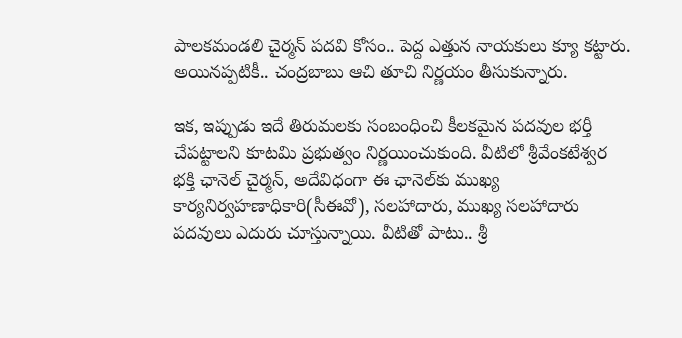పాల‌క‌మండ‌లి చైర్మ‌న్ ప‌ద‌వి కోసం.. పెద్ద ఎత్తున నాయ‌కులు క్యూ క‌ట్టారు. అయిన‌ప్ప‌టికీ.. చంద్ర‌బాబు ఆచి తూచి నిర్ణ‌యం తీసుకున్నారు.

ఇక‌, ఇప్పుడు ఇదే తిరుమ‌ల‌కు సంబంధించి కీల‌క‌మైన ప‌ద‌వుల భ‌ర్తీ చేప‌ట్టాల‌ని కూట‌మి ప్ర‌భుత్వం నిర్ణ‌యించుకుంది. వీటిలో శ్రీవేంక‌టేశ్వ‌ర భ‌క్తి ఛానెల్ చైర్మ‌న్‌, అదేవిధంగా ఈ ఛానెల్‌కు ముఖ్య కార్య‌నిర్వ‌హ‌ణాధికారి(సీఈవో), స‌ల‌హాదారు, ముఖ్య స‌ల‌హాదారు ప‌ద‌వులు ఎదురు చూస్తున్నాయి. వీటితో పాటు.. శ్రీ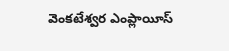వెంకటేశ్వర ఎంప్లాయీస్‌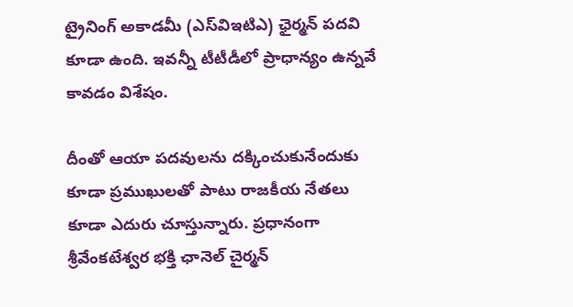ట్రైనింగ్‌ అకాడమీ (ఎస్‌విఇటిఎ) ఛైర్మన్ ప‌ద‌వి కూడా ఉంది. ఇవ‌న్నీ టీటీడీలో ప్రాధాన్యం ఉన్న‌వే కావ‌డం విశేషం.

దీంతో ఆయా ప‌ద‌వుల‌ను ద‌క్కించుకునేందుకు కూడా ప్ర‌ముఖుల‌తో పాటు రాజ‌కీయ నేత‌లు కూడా ఎదురు చూస్తున్నారు. ప్ర‌ధానంగా శ్రీవేంక‌టేశ్వ‌ర భ‌క్తి ఛానెల్ చైర్మ‌న్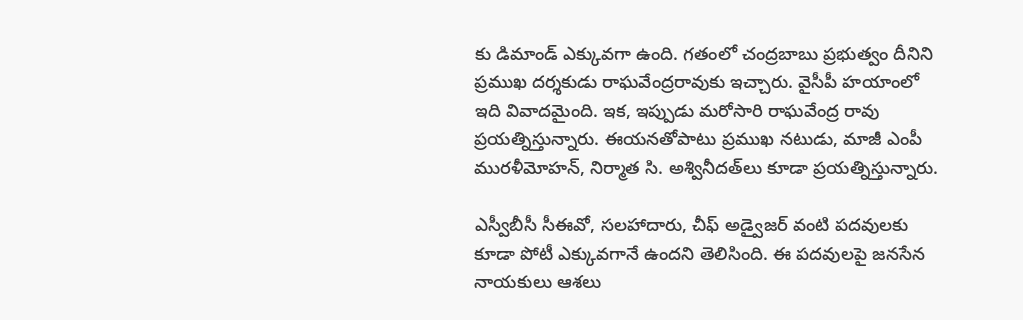కు డిమాండ్ ఎక్కువ‌గా ఉంది. గ‌తంలో చంద్ర‌బాబు ప్ర‌భుత్వం దీనిని ప్ర‌ముఖ ద‌ర్శ‌కుడు రాఘ‌వేంద్ర‌రావుకు ఇచ్చారు. వైసీపీ హ‌యాంలో ఇది వివాద‌మైంది. ఇక‌, ఇప్పుడు మ‌రోసారి రాఘ‌వేంద్ర రావు ప్ర‌య‌త్నిస్తున్నారు. ఈయ‌న‌తోపాటు ప్ర‌ముఖ న‌టుడు, మాజీ ఎంపీ ముర‌ళీమోహ‌న్‌, నిర్మాత సి. అశ్వినీద‌త్‌లు కూడా ప్ర‌య‌త్నిస్తున్నారు.

ఎస్వీబీసీ సీఈవో, సలహాదారు, చీఫ్ అడ్వైజర్ వంటి పదవులకు కూడా పోటీ ఎక్కువ‌గానే ఉంద‌ని తెలిసింది. ఈ ప‌ద‌వుల‌పై జ‌న‌సేన నాయ‌కులు ఆశ‌లు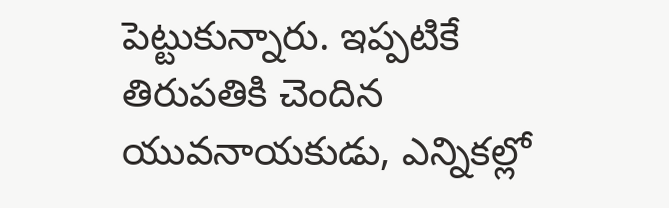పెట్టుకున్నారు. ఇప్ప‌టికే తిరుప‌తికి చెందిన యువ‌నాయ‌కుడు, ఎన్నిక‌ల్లో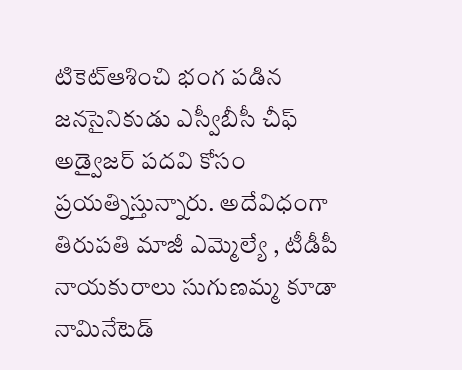టికెట్ఆశించి భంగ ప‌డిన జ‌న‌సైనికుడు ఎస్వీబీసీ చీఫ్ అడ్వైజ‌ర్ ప‌ద‌వి కోసం ప్ర‌య‌త్నిస్తున్నారు. అదేవిధంగా తిరుప‌తి మాజీ ఎమ్మెల్యే , టీడీపీ నాయ‌కురాలు సుగుణ‌మ్మ కూడా నామినేటెడ్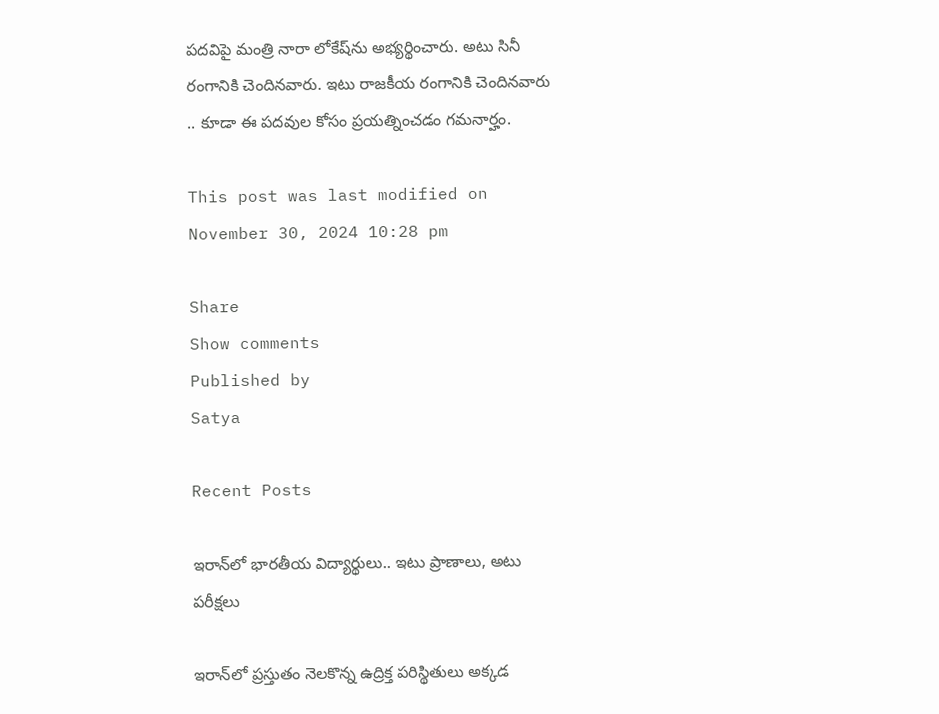ప‌ద‌విపై మంత్రి నారా లోకేష్‌ను అభ్య‌ర్థించారు. అటు సినీ రంగానికి చెందిన‌వారు. ఇటు రాజ‌కీయ రంగానికి చెందిన‌వారు .. కూడా ఈ ప‌ద‌వుల కోసం ప్ర‌య‌త్నించ‌డం గ‌మ‌నార్హం.

This post was last modified on November 30, 2024 10:28 pm

Share
Show comments
Published by
Satya

Recent Posts

ఇరాన్‌లో భారతీయ విద్యార్థులు.. ఇటు ప్రాణాలు, అటు పరీక్షలు

ఇరాన్‌లో ప్రస్తుతం నెలకొన్న ఉద్రిక్త పరిస్థితులు అక్కడ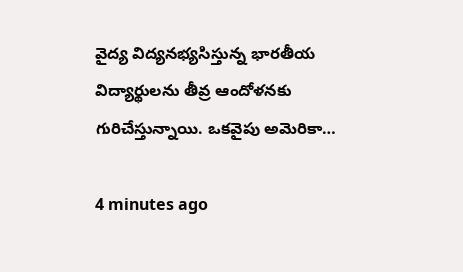వైద్య విద్యనభ్యసిస్తున్న భారతీయ విద్యార్థులను తీవ్ర ఆందోళనకు గురిచేస్తున్నాయి. ఒకవైపు అమెరికా…

4 minutes ago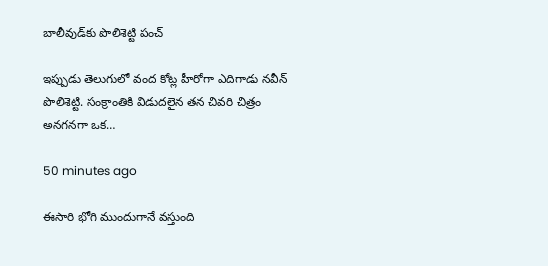బాలీవుడ్‌కు పొలిశెట్టి పంచ్

ఇప్పుడు తెలుగులో వంద కోట్ల హీరోగా ఎదిగాడు న‌వీన్ పొలిశెట్టి. సంక్రాంతికి విడుదలైన త‌న చివ‌రి చిత్రం అన‌గ‌న‌గా ఒక…

50 minutes ago

ఈసారి భోగి ముందుగానే వస్తుంది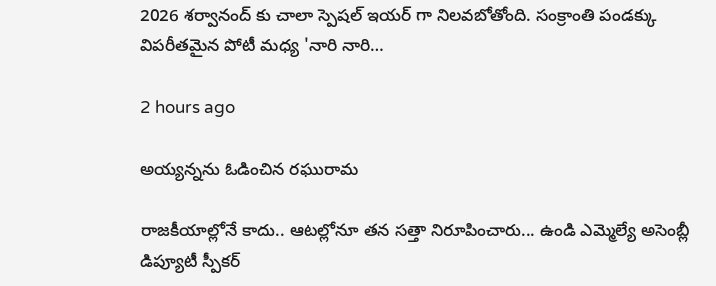2026 శర్వానంద్ కు చాలా స్పెషల్ ఇయర్ గా నిలవబోతోంది. సంక్రాంతి పండక్కు విపరీతమైన పోటీ మధ్య 'నారి నారి…

2 hours ago

అయ్యన్నను ఓడించిన రఘురామ

రాజ‌కీయాల్లోనే కాదు.. ఆట‌ల్లోనూ త‌న సత్తా నిరూపించారు... ఉండి ఎమ్మెల్యే అసెంబ్లీ డిప్యూటీ స్పీక‌ర్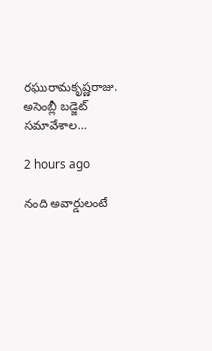ర‌ఘురామ‌కృష్ణ‌రాజు. అసెంబ్లీ బడ్జెట్ స‌మావేశాల…

2 hours ago

నంది అవార్డులంటే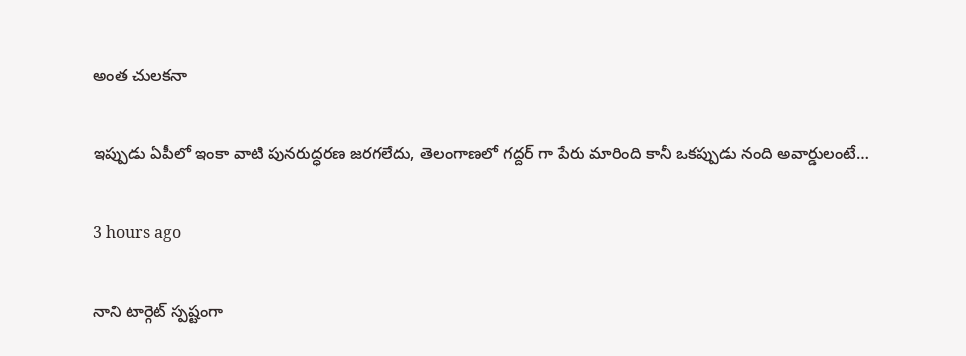అంత చులకనా

ఇప్పుడు ఏపీలో ఇంకా వాటి పునరుద్ధరణ జరగలేదు, తెలంగాణలో గద్దర్ గా పేరు మారింది కానీ ఒకప్పుడు నంది అవార్డులంటే…

3 hours ago

నాని టార్గెట్ స్పష్టంగా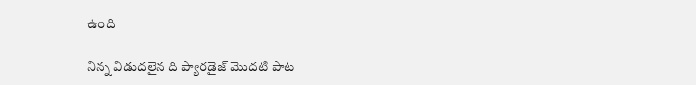ఉంది

నిన్న విడుదలైన ది ప్యారడైజ్ మొదటి పాట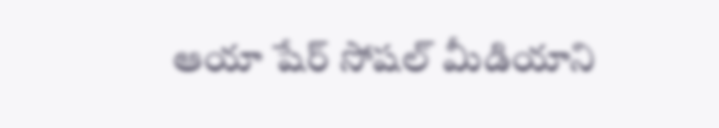ఆయా షేర్ సోషల్ మీడియాని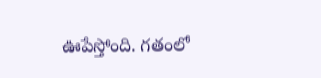ఊపేస్తోంది. గతంలో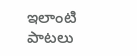ఇలాంటి పాటలు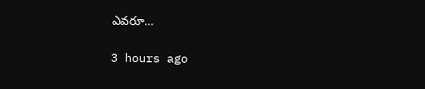ఎవరూ…

3 hours ago